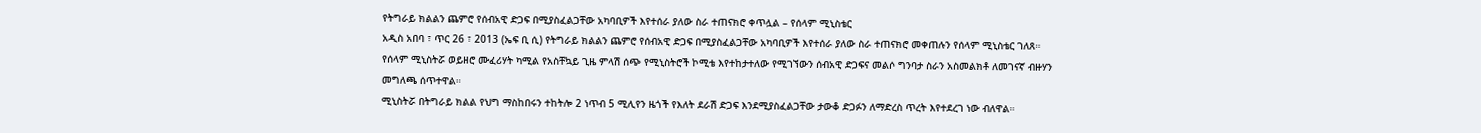የትግራይ ክልልን ጨምሮ የሰብአዊ ድጋፍ በሚያስፈልጋቸው አካባቢዎች እየተሰራ ያለው ስራ ተጠናክሮ ቀጥሏል – የሰላም ሚኒስቴር
አዲስ አበባ ፣ ጥር 26 ፣ 2013 (ኤፍ ቢ ሲ) የትግራይ ክልልን ጨምሮ የሰብአዊ ድጋፍ በሚያስፈልጋቸው አካባቢዎች እየተሰራ ያለው ስራ ተጠናክሮ መቀጠሉን የሰላም ሚኒስቴር ገለጸ።
የሰላም ሚኒስትሯ ወይዘሮ ሙፈሪሃት ካሚል የአስቸኳይ ጊዜ ምላሽ ሰጭ የሚኒስትሮች ኮሚቴ እየተከታተለው የሚገኘውን ሰብአዊ ድጋፍና መልሶ ግንባታ ስራን አስመልክቶ ለመገናኛ ብዙሃን መግለጫ ሰጥተዋል።
ሚኒስትሯ በትግራይ ክልል የህግ ማስከበሩን ተከትሎ 2 ነጥብ 5 ሚሊየን ዜጎች የእለት ደራሽ ድጋፍ እንደሚያስፈልጋቸው ታውቆ ድጋፉን ለማድረስ ጥረት እየተደረገ ነው ብለዋል።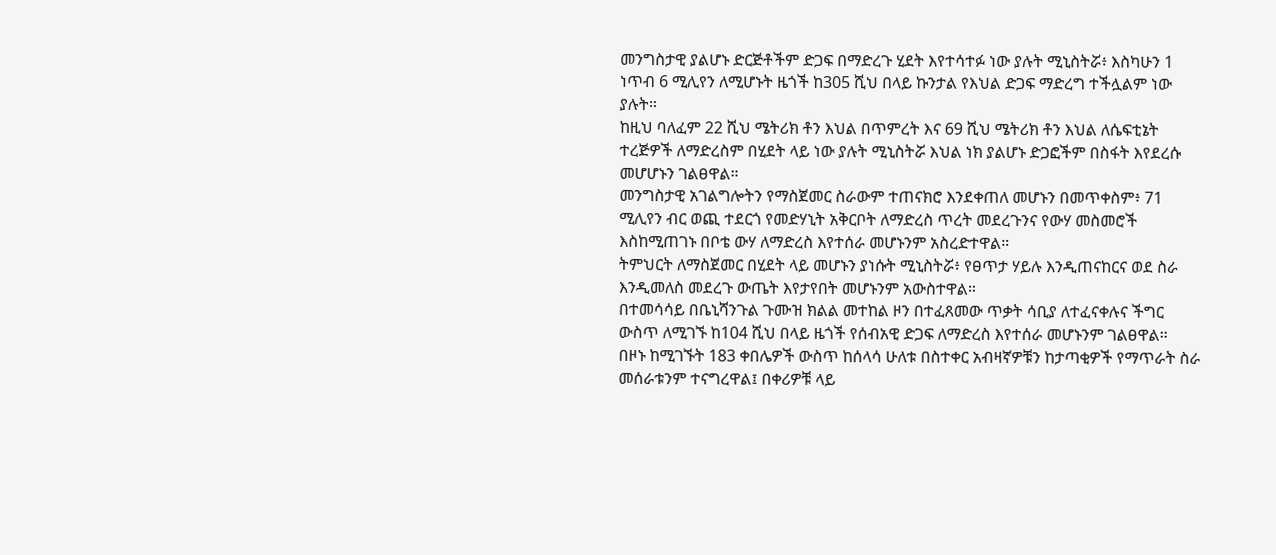መንግስታዊ ያልሆኑ ድርጅቶችም ድጋፍ በማድረጉ ሂደት እየተሳተፉ ነው ያሉት ሚኒስትሯ፥ እስካሁን 1 ነጥብ 6 ሚሊየን ለሚሆኑት ዜጎች ከ305 ሺህ በላይ ኩንታል የእህል ድጋፍ ማድረግ ተችሏልም ነው ያሉት።
ከዚህ ባለፈም 22 ሺህ ሜትሪክ ቶን እህል በጥምረት እና 69 ሺህ ሜትሪክ ቶን እህል ለሴፍቲኔት ተረጅዎች ለማድረስም በሂደት ላይ ነው ያሉት ሚኒስትሯ እህል ነክ ያልሆኑ ድጋፎችም በስፋት እየደረሱ መሆሆኑን ገልፀዋል።
መንግስታዊ አገልግሎትን የማስጀመር ስራውም ተጠናክሮ እንደቀጠለ መሆኑን በመጥቀስም፥ 71 ሚሊየን ብር ወጪ ተደርጎ የመድሃኒት አቅርቦት ለማድረስ ጥረት መደረጉንና የውሃ መስመሮች እስከሚጠገኑ በቦቴ ውሃ ለማድረስ እየተሰራ መሆኑንም አስረድተዋል።
ትምህርት ለማስጀመር በሂደት ላይ መሆኑን ያነሱት ሚኒስትሯ፥ የፀጥታ ሃይሉ እንዲጠናከርና ወደ ስራ እንዲመለስ መደረጉ ውጤት እየታየበት መሆኑንም አውስተዋል።
በተመሳሳይ በቤኒሻንጉል ጉሙዝ ክልል መተከል ዞን በተፈጸመው ጥቃት ሳቢያ ለተፈናቀሉና ችግር ውስጥ ለሚገኙ ከ104 ሺህ በላይ ዜጎች የሰብአዊ ድጋፍ ለማድረስ እየተሰራ መሆኑንም ገልፀዋል።
በዞኑ ከሚገኙት 183 ቀበሌዎች ውስጥ ከሰላሳ ሁለቱ በስተቀር አብዛኛዎቹን ከታጣቂዎች የማጥራት ስራ መሰራቱንም ተናግረዋል፤ በቀሪዎቹ ላይ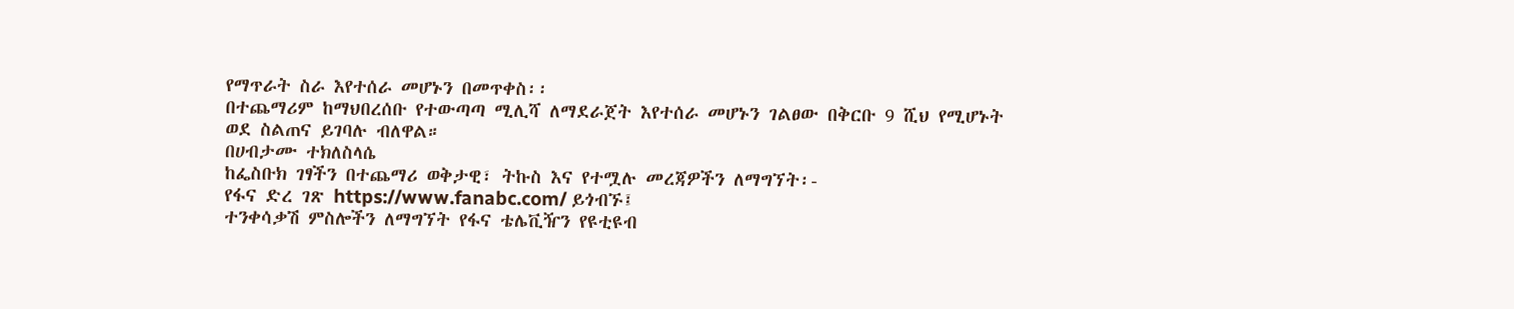የማጥራት ስራ እየተሰራ መሆኑን በመጥቀስ፡፡
በተጨማሪም ከማህበረሰቡ የተውጣጣ ሚሊሻ ለማደራጀት እየተሰራ መሆኑን ገልፀው በቅርቡ 9 ሺህ የሚሆኑት ወደ ስልጠና ይገባሉ ብለዋል።
በሀብታሙ ተክለስላሴ
ከፌስቡክ ገፃችን በተጨማሪ ወቅታዊ፣ ትኩስ እና የተሟሉ መረጃዎችን ለማግኘት፡-
የፋና ድረ ገጽ https://www.fanabc.com/ ይጎብኙ፤
ተንቀሳቃሽ ምስሎችን ለማግኘት የፋና ቴሌቪዥን የዩቲዩብ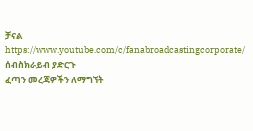ቻናል https://www.youtube.com/c/fanabroadcastingcorporate/ ሰብስክራይብ ያድርጉ
ፈጣን መረጃዎችን ለማግኘት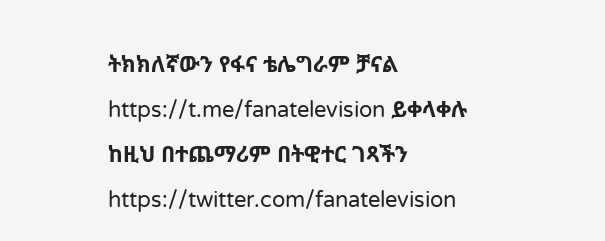ትክክለኛውን የፋና ቴሌግራም ቻናል https://t.me/fanatelevision ይቀላቀሉ
ከዚህ በተጨማሪም በትዊተር ገጻችን https://twitter.com/fanatelevision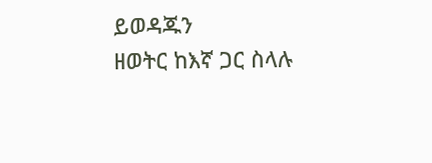ይወዳጁን
ዘወትር ከእኛ ጋር ስላሉ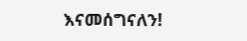እናመሰግናለን!